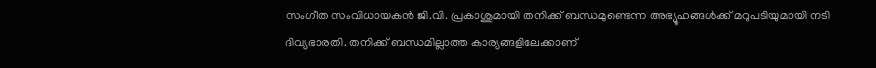സംഗീത സംവിധായകൻ ജി.വി. പ്രകാശുമായി തനിക്ക് ബന്ധമുണ്ടെന്ന അഭ്യൂഹങ്ങൾക്ക് മറുപടിയുമായി നടി ദിവ്യഭാരതി. തനിക്ക് ബന്ധമില്ലാത്ത കാര്യങ്ങളിലേക്കാണ്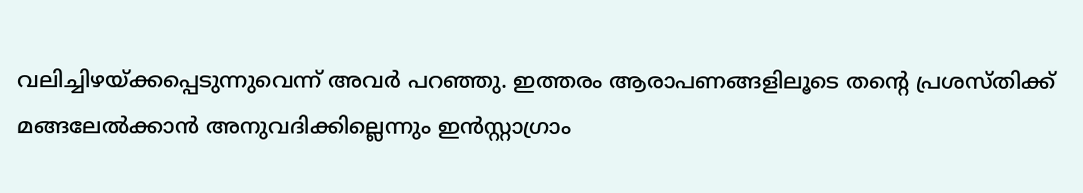വലിച്ചിഴയ്ക്കപ്പെടുന്നുവെന്ന് അവർ പറഞ്ഞു. ഇത്തരം ആരാപണങ്ങളിലൂടെ തന്റെ പ്രശസ്തിക്ക് മങ്ങലേൽക്കാൻ അനുവദിക്കില്ലെന്നും ഇൻസ്റ്റാഗ്രാം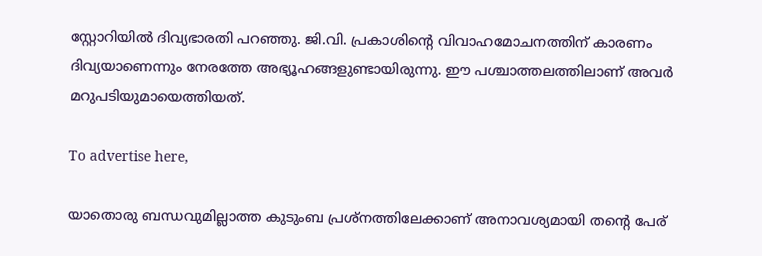സ്റ്റോറിയിൽ ദിവ്യഭാരതി പറഞ്ഞു. ജി.വി. പ്രകാശിന്റെ വിവാഹമോചനത്തിന് കാരണം ദിവ്യയാണെന്നും നേരത്തേ അഭ്യൂഹങ്ങളുണ്ടായിരുന്നു. ഈ പശ്ചാത്തലത്തിലാണ് അവർ മറുപടിയുമായെത്തിയത്.

To advertise here,

യാതൊരു ബന്ധവുമില്ലാത്ത കുടുംബ പ്രശ്‌നത്തിലേക്കാണ് അനാവശ്യമായി തന്റെ പേര്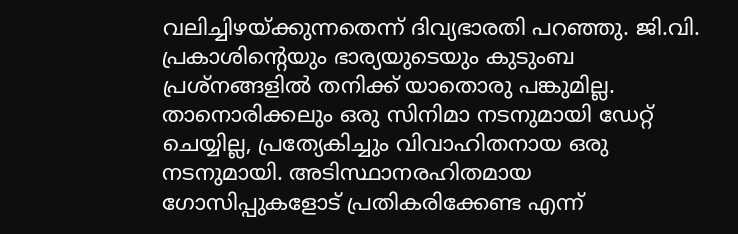വലിച്ചിഴയ്ക്കുന്നതെന്ന് ദിവ്യഭാരതി പറഞ്ഞു. ജി.വി. പ്രകാശിന്റെയും ഭാര്യയുടെയും കുടുംബ പ്രശ്‌നങ്ങളില്‍ തനിക്ക് യാതൊരു പങ്കുമില്ല. താനൊരിക്കലും ഒരു സിനിമാ നടനുമായി ഡേറ്റ് ചെയ്യില്ല, പ്രത്യേകിച്ചും വിവാഹിതനായ ഒരു നടനുമായി. അടിസ്ഥാനരഹിതമായ ഗോസിപ്പുകളോട് പ്രതികരിക്കേണ്ട എന്ന്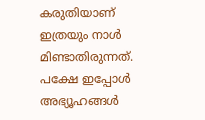കരുതിയാണ് ഇത്രയും നാള്‍ മിണ്ടാതിരുന്നത്. പക്ഷേ ഇപ്പോൾ അഭ്യൂഹങ്ങൾ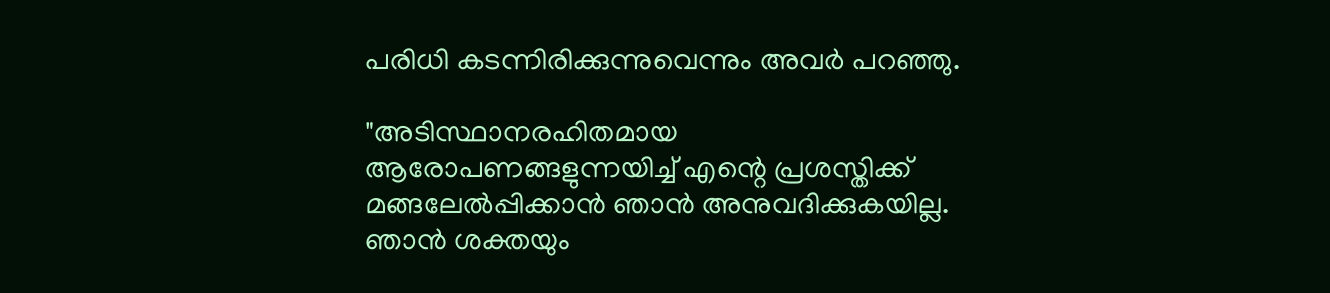പരിധി കടന്നിരിക്കുന്നുവെന്നും അവർ പറഞ്ഞു.

"അടിസ്ഥാനരഹിതമായ ആരോപണങ്ങളുന്നയിച്ച് എന്റെ പ്രശസ്തിക്ക് മങ്ങലേല്‍പ്പിക്കാന്‍ ഞാന്‍ അനുവദിക്കുകയില്ല. ഞാന്‍ ശക്തയും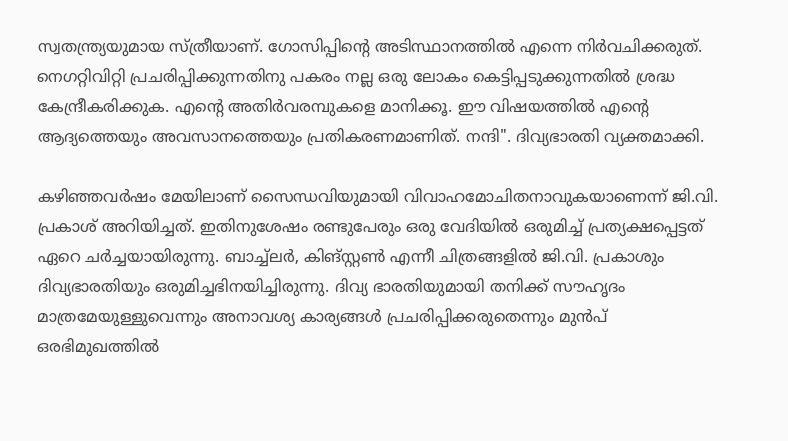സ്വതന്ത്ര്യയുമായ സ്ത്രീയാണ്. ഗോസിപ്പിന്റെ അടിസ്ഥാനത്തില്‍ എന്നെ നിര്‍വചിക്കരുത്. നെഗറ്റിവിറ്റി പ്രചരിപ്പിക്കുന്നതിനു പകരം നല്ല ഒരു ലോകം കെട്ടിപ്പടുക്കുന്നതില്‍ ശ്രദ്ധ കേന്ദ്രീകരിക്കുക. എന്റെ അതിർവരമ്പുകളെ മാനിക്കൂ. ഈ വിഷയത്തില്‍ എന്റെ ആദ്യത്തെയും അവസാനത്തെയും പ്രതികരണമാണിത്. നന്ദി". ദിവ്യഭാരതി വ്യക്തമാക്കി.

കഴിഞ്ഞവർഷം മേയിലാണ് സൈന്ധവിയുമായി വിവാഹമോചിതനാവുകയാണെന്ന് ജി.വി. പ്രകാശ് അറിയിച്ചത്. ഇതിനുശേഷം രണ്ടുപേരും ഒരു വേദിയിൽ ഒരുമിച്ച് പ്രത്യക്ഷപ്പെട്ടത് ഏറെ ചർച്ചയായിരുന്നു. ബാച്ച്ലർ, കിങ്സ്റ്റൺ എന്നീ ചിത്രങ്ങളിൽ ജി.വി. പ്രകാശും ദിവ്യഭാരതിയും ഒരുമിച്ചഭിനയിച്ചിരുന്നു. ദിവ്യ ഭാരതിയുമായി തനിക്ക് സൗഹൃദം മാത്രമേയുള്ളുവെന്നും അനാവശ്യ കാര്യങ്ങൾ പ്രചരിപ്പിക്കരുതെന്നും മുൻപ് ഒരഭിമുഖത്തിൽ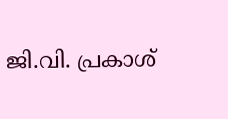ജി.വി. പ്രകാശ്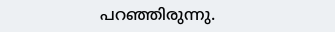പറഞ്ഞിരുന്നു.